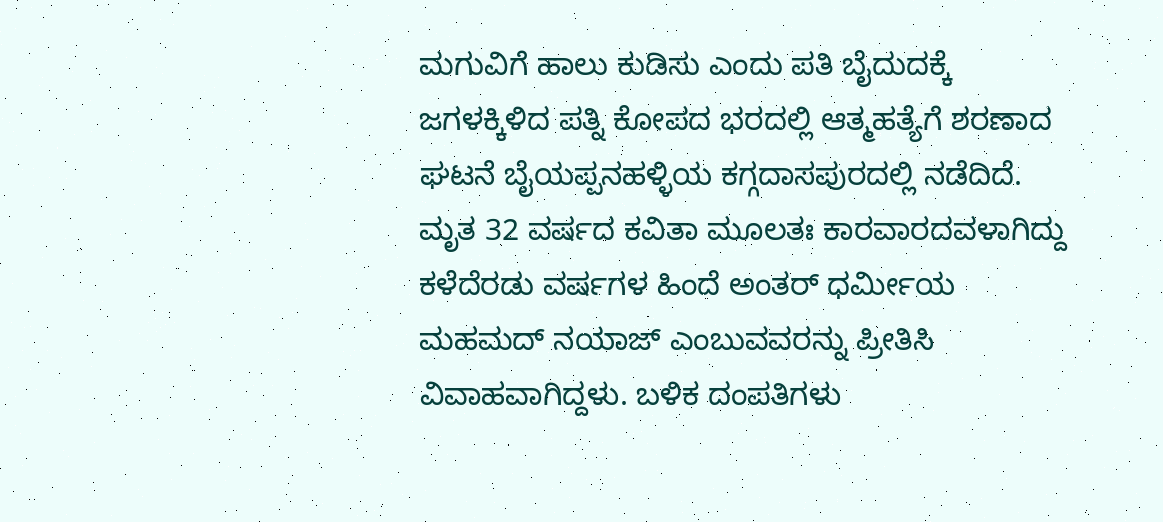ಮಗುವಿಗೆ ಹಾಲು ಕುಡಿಸು ಎಂದು ಪತಿ ಬೈದುದಕ್ಕೆ ಜಗಳಕ್ಕಿಳಿದ ಪತ್ನಿ ಕೋಪದ ಭರದಲ್ಲಿ ಆತ್ಮಹತ್ಯೆಗೆ ಶರಣಾದ ಘಟನೆ ಬೈಯಪ್ಪನಹಳ್ಳಿಯ ಕಗ್ಗದಾಸಪುರದಲ್ಲಿ ನಡೆದಿದೆ. ಮೃತ 32 ವರ್ಷದ ಕವಿತಾ ಮೂಲತಃ ಕಾರವಾರದವಳಾಗಿದ್ದು ಕಳೆದೆರಡು ವರ್ಷಗಳ ಹಿಂದೆ ಅಂತರ್ ಧರ್ಮೀಯ ಮಹಮದ್ ನಯಾಜ್ ಎಂಬುವವರನ್ನು ಪ್ರೀತಿಸಿ ವಿವಾಹವಾಗಿದ್ದಳು. ಬಳಿಕ ದಂಪತಿಗಳು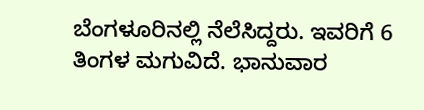ಬೆಂಗಳೂರಿನಲ್ಲಿ ನೆಲೆಸಿದ್ದರು. ಇವರಿಗೆ 6 ತಿಂಗಳ ಮಗುವಿದೆ. ಭಾನುವಾರ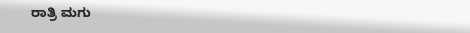ರಾತ್ರಿ ಮಗು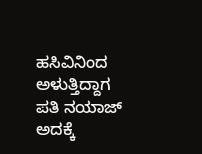ಹಸಿವಿನಿಂದ ಅಳುತ್ತಿದ್ದಾಗ ಪತಿ ನಯಾಜ್ ಅದಕ್ಕೆ